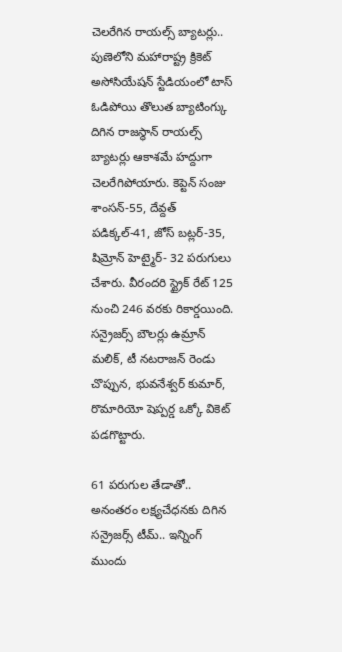చెలరేగిన రాయల్స్ బ్యాటర్లు..
పుణెలోని మహారాష్ట్ర క్రికెట్ అసోసియేషన్ స్టేడియంలో టాస్ ఓడిపోయి తొలుత బ్యాటింగ్కు దిగిన రాజస్థాన్ రాయల్స్ బ్యాటర్లు ఆకాశమే హద్దుగా చెలరేగిపోయారు. కెప్టెన్ సంజు శాంసన్-55, దేవ్దత్ పడిక్కల్-41, జోస్ బట్లర్-35, షిమ్రోన్ హెట్మైర్- 32 పరుగులు చేశారు. వీరందరి స్ట్రైక్ రేట్ 125 నుంచి 246 వరకు రికార్డయింది. సన్రైజర్స్ బౌలర్లు ఉమ్రాన్ మలిక్, టీ నటరాజన్ రెండు చొప్పున, భువనేశ్వర్ కుమార్, రొమారియో షెప్పర్డ ఒక్కో వికెట్ పడగొట్టారు.

61 పరుగుల తేడాతో..
అనంతరం లక్ష్యచేధనకు దిగిన సన్రైజర్స్ టీమ్.. ఇన్నింగ్ ముందు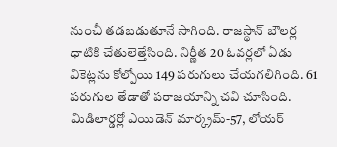నుంచీ తడబడుతూనే సాగింది. రాజస్థాన్ బౌలర్ల ధాటికి చేతులెత్తేసింది. నిర్ణీత 20 ఓవర్లలో ఏడు వికెట్లను కోల్పోయి 149 పరుగులు చేయగలిగింది. 61 పరుగుల తేడాతో పరాజయాన్ని చవి చూసింది. మిడిలార్డర్లో ఎయిడెన్ మార్క్రమ్-57, లోయర్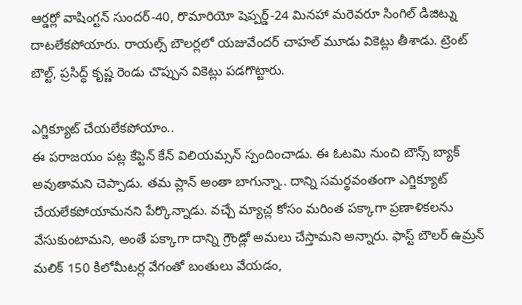ఆర్డర్లో వాషింగ్టన్ సుందర్-40, రొమారియో షెప్పర్డ్-24 మినహా మరెవరూ సింగిల్ డిజిట్ను దాటలేకపోయారు. రాయల్స్ బౌలర్లలో యజువేందర్ చాహల్ మూడు వికెట్లు తీశాడు. ట్రెంట్ బౌల్ట్, ప్రసిద్ధ్ కృష్ణ రెండు చొప్పున వికెట్లు పడగొట్టారు.

ఎగ్జిక్యూట్ చేయలేకపోయాం..
ఈ పరాజయం పట్ల కేప్టెన్ కేన్ విలియమ్సన్ స్పందించాడు. ఈ ఓటమి నుంచి బౌన్స్ బ్యాక్ అవుతామని చెప్పాడు. తమ ప్లాన్ అంతా బాగున్నా.. దాన్ని సమర్థవంతంగా ఎగ్జిక్యూట్ చేయలేకపోయామనని పేర్కొన్నాడు. వచ్చే మ్యాచ్ల కోసం మరింత పక్కాగా ప్రణాళికలను వేసుకుంటామని, అంతే పక్కాగా దాన్ని గ్రౌండ్లో అమలు చేస్తామని అన్నారు. ఫాస్ట్ బౌలర్ ఉమ్రన్ మలిక్ 150 కిలోమీటర్ల వేగంతో బంతులు వేయడం,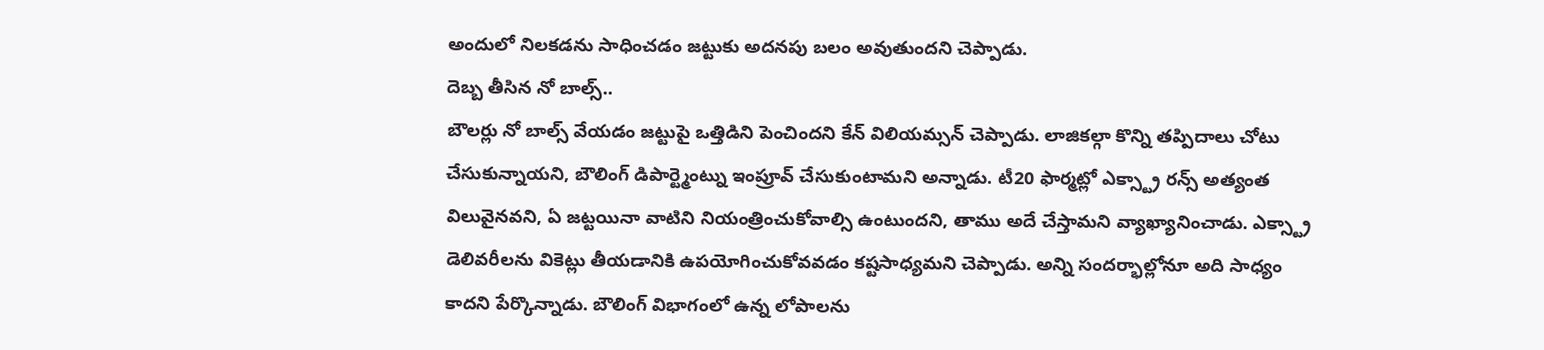అందులో నిలకడను సాధించడం జట్టుకు అదనపు బలం అవుతుందని చెప్పాడు.
దెబ్బ తీసిన నో బాల్స్..
బౌలర్లు నో బాల్స్ వేయడం జట్టుపై ఒత్తిడిని పెంచిందని కేన్ విలియమ్సన్ చెప్పాడు. లాజికల్గా కొన్ని తప్పిదాలు చోటు చేసుకున్నాయని, బౌలింగ్ డిపార్ట్మెంట్ను ఇంప్రూవ్ చేసుకుంటామని అన్నాడు. టీ20 ఫార్మట్లో ఎక్స్ట్రా రన్స్ అత్యంత విలువైనవని, ఏ జట్టయినా వాటిని నియంత్రించుకోవాల్సి ఉంటుందని, తాము అదే చేస్తామని వ్యాఖ్యానించాడు. ఎక్స్ట్రా డెలివరీలను వికెట్లు తీయడానికి ఉపయోగించుకోవవడం కష్టసాధ్యమని చెప్పాడు. అన్ని సందర్భాల్లోనూ అది సాధ్యం కాదని పేర్కొన్నాడు. బౌలింగ్ విభాగంలో ఉన్న లోపాలను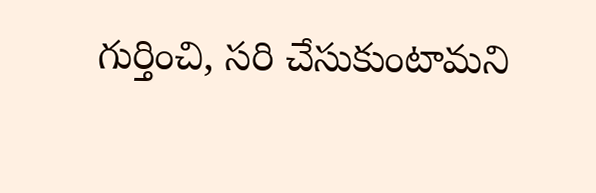గుర్తించి, సరి చేసుకుంటామని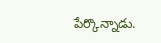పేర్కొన్నాడు.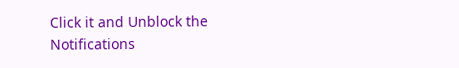Click it and Unblock the Notifications